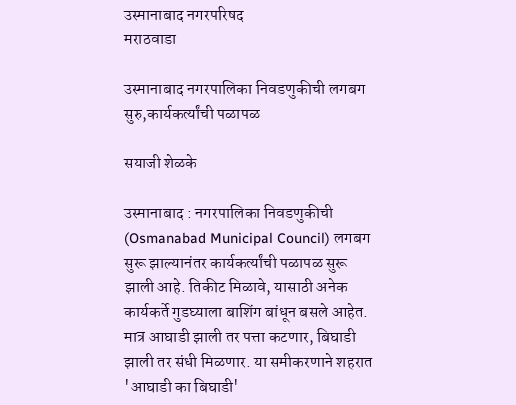उस्मानाबाद नगरपरिषद
मराठवाडा

उस्मानाबाद नगरपालिका निवडणुकीची लगबग सुरु,कार्यकर्त्यांची पळापळ

सयाजी शेळके

उस्मानाबाद : नगरपालिका निवडणुकीची (Osmanabad Municipal Council) लगबग सुरू झाल्यानंतर कार्यकर्त्यांची पळापळ सुरू झाली आहे. तिकीट मिळावे, यासाठी अनेक कार्यकर्ते गुडघ्याला बाशिंग बांधून बसले आहेत. मात्र आघाडी झाली तर पत्ता कटणार, बिघाडी झाली तर संधी मिळणार. या समीकरणाने शहरात 'आघाडी का बिघाडी'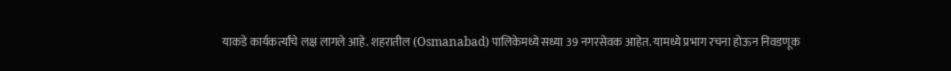याकडे कार्यकर्त्यांचे लक्ष लागले आहे. शहरातील (Osmanabad) पालिकेमध्ये सध्या 39 नगरसेवक आहेत. यामध्ये प्रभाग रचना होऊन निवडणूक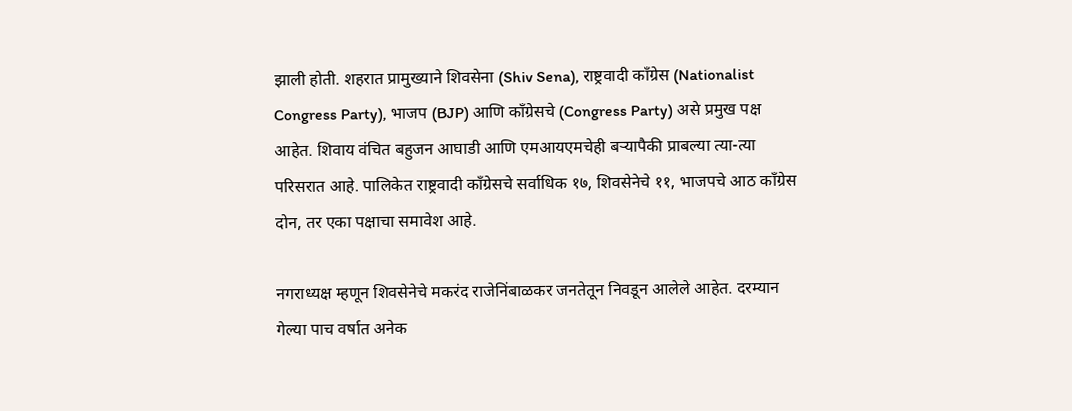झाली होती. शहरात प्रामुख्याने शिवसेना (Shiv Sena), राष्ट्रवादी काँग्रेस (Nationalist Congress Party), भाजप (BJP) आणि काँग्रेसचे (Congress Party) असे प्रमुख पक्ष आहेत. शिवाय वंचित बहुजन आघाडी आणि एमआयएमचेही बर्‍यापैकी प्राबल्या त्या-त्या परिसरात आहे. पालिकेत राष्ट्रवादी काँग्रेसचे सर्वाधिक १७, शिवसेनेचे ११, भाजपचे आठ काँग्रेस दोन, तर एका पक्षाचा समावेश आहे.

नगराध्यक्ष म्हणून शिवसेनेचे मकरंद राजेनिंबाळकर जनतेतून निवडून आलेले आहेत. दरम्यान गेल्या पाच वर्षात अनेक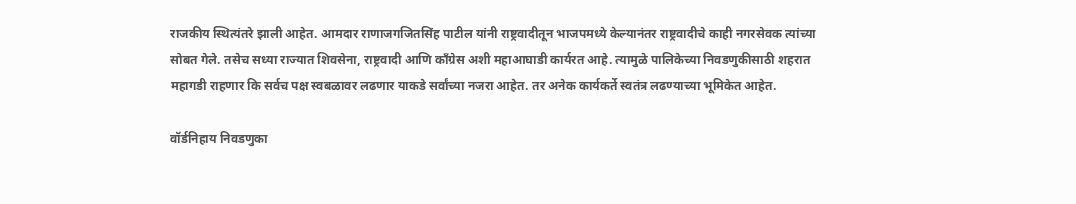राजकीय स्थित्यंतरे झाली आहेत. आमदार राणाजगजितसिंह पाटील यांनी राष्ट्रवादीतून भाजपमध्ये केल्यानंतर राष्ट्रवादीचे काही नगरसेवक त्यांच्या सोबत गेले. तसेच सध्या राज्यात शिवसेना, राष्ट्रवादी आणि काँग्रेस अशी महाआघाडी कार्यरत आहे. त्यामुळे पालिकेच्या निवडणुकीसाठी शहरात महागडी राहणार कि सर्वच पक्ष स्वबळावर लढणार याकडे सर्वांच्या नजरा आहेत. तर अनेक कार्यकर्ते स्वतंत्र लढण्याच्या भूमिकेत आहेत.

वॉर्डनिहाय निवडणुका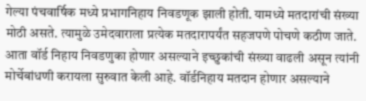गेल्या पंचवार्षिक मध्ये प्रभागनिहाय निवडणूक झाली होती. यामध्ये मतदारांची संख्या मोठी असते. त्यामुळे उमेदवाराला प्रत्येक मतदारापर्यंत सहजपणे पोचणे कठीण जाते. आता वॉर्ड निहाय निवडणुका होणार असल्याने इच्छुकांची संख्या वाढली असून त्यांनी मोर्चेबांधणी करायला सुरुवात केली आहे. वॉर्डनिहाय मतदान होणार असल्याने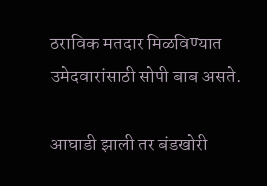ठराविक मतदार मिळविण्यात उमेदवारांसाठी सोपी बाब असते.

आघाडी झाली तर बंडखोरी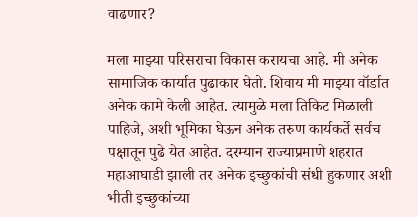वाढणार?

मला माझ्या परिसराचा विकास करायचा आहे. मी अनेक सामाजिक कार्यात पुढाकार घेतो. शिवाय मी माझ्या वॉर्डात अनेक कामे केली आहेत. त्यामुळे मला तिकिट मिळाली पाहिजे, अशी भूमिका घेऊन अनेक तरुण कार्यकर्ते सर्वच पक्षातून पुढे येत आहेत. दरम्यान राज्याप्रमाणे शहरात महाआघाडी झाली तर अनेक इच्छुकांची संधी हुकणार अशी भीती इच्छुकांच्या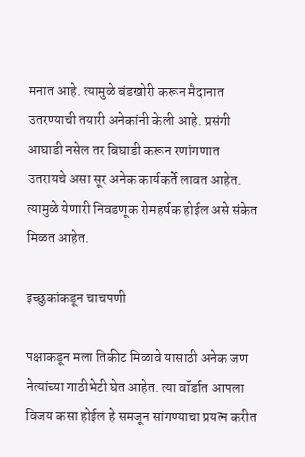मनात आहे. त्यामुळे बंडखोरी करून मैदानात उतरण्याची तयारी अनेकांनी केली आहे. प्रसंगी आघाडी नसेल तर बिघाडी करून रणांगणात उतरायचे असा सूर अनेक कार्यकर्ते लावत आहेत. त्यामुळे येणारी निवडणूक रोमहर्षक होईल असे संकेत मिळत आहेत.

इच्छुकांकडून चाचपणी

पक्षाकडून मला तिकीट मिळावे यासाठी अनेक जण नेत्यांच्या गाठीभेटी घेत आहेत. त्या वॉर्डात आपला विजय कसा होईल हे समजून सांगण्याचा प्रयत्न करीत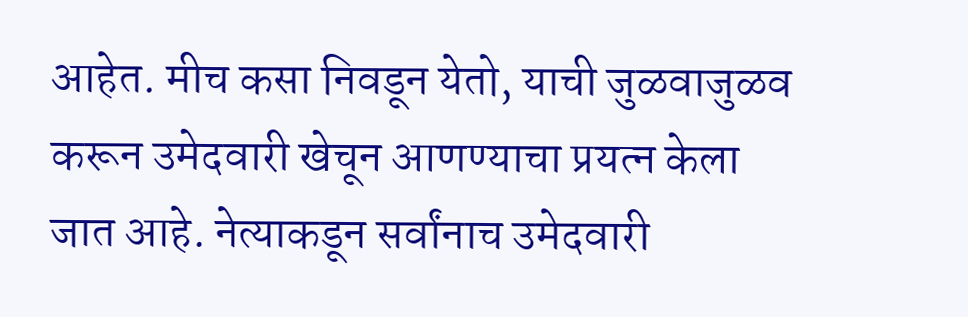आहेत. मीच कसा निवडून येतो, याची जुळवाजुळव करून उमेदवारी खेचून आणण्याचा प्रयत्न केला जात आहे. नेत्याकडून सर्वांनाच उमेदवारी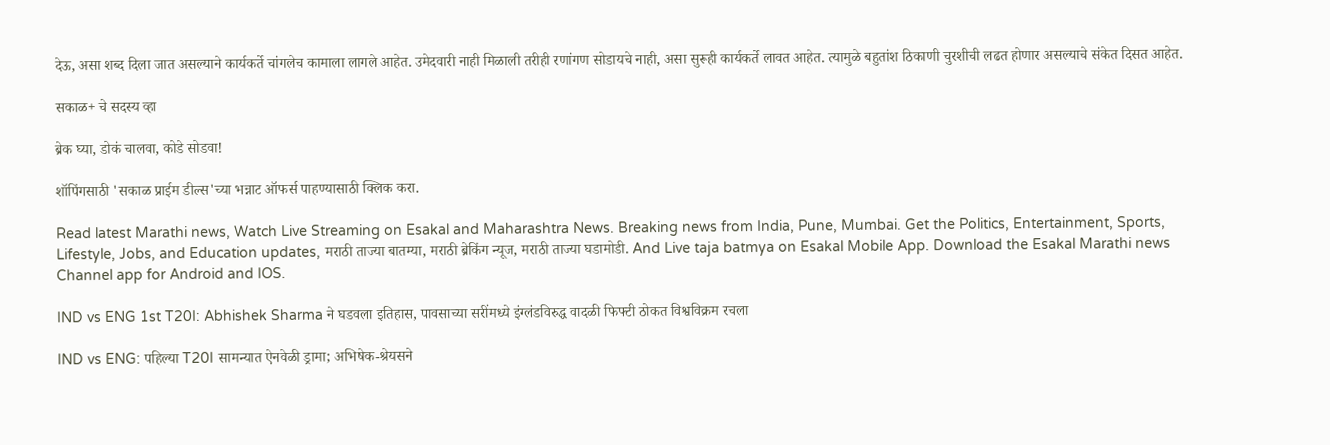देऊ, असा शब्द दिला जात असल्याने कार्यकर्ते चांगलेच कामाला लागले आहेत. उमेदवारी नाही मिळाली तरीही रणांगण सोडायचे नाही, असा सुरूही कार्यकर्ते लावत आहेत. त्यामुळे बहुतांश ठिकाणी चुरशीची लढत होणार असल्याचे संकेत दिसत आहेत.

सकाळ+ चे सदस्य व्हा

ब्रेक घ्या, डोकं चालवा, कोडे सोडवा!

शॉपिंगसाठी 'सकाळ प्राईम डील्स'च्या भन्नाट ऑफर्स पाहण्यासाठी क्लिक करा.

Read latest Marathi news, Watch Live Streaming on Esakal and Maharashtra News. Breaking news from India, Pune, Mumbai. Get the Politics, Entertainment, Sports, Lifestyle, Jobs, and Education updates, मराठी ताज्या बातम्या, मराठी ब्रेकिंग न्यूज, मराठी ताज्या घडामोडी. And Live taja batmya on Esakal Mobile App. Download the Esakal Marathi news Channel app for Android and IOS.

IND vs ENG 1st T20I: Abhishek Sharma ने घडवला इतिहास, पावसाच्या सरींमध्ये इंग्लंडविरुद्ध वादळी फिफ्टी ठोकत विश्वविक्रम रचला

IND vs ENG: पहिल्या T20I सामन्यात ऐनवेळी ड्रामा; अभिषेक-श्रेयसने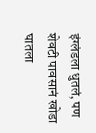इंग्लंडला धुतलं, पण शेवटी पावसानं खोडा घातला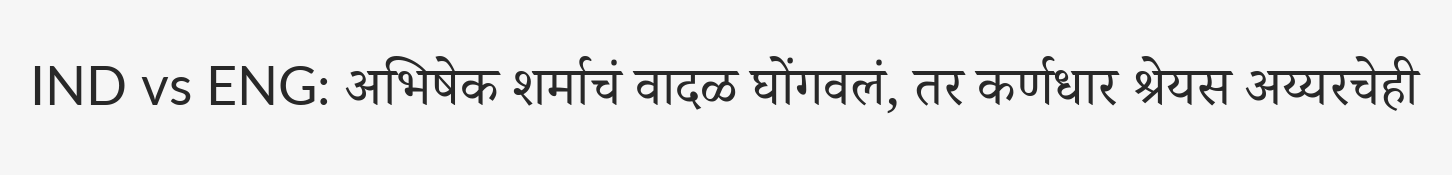IND vs ENG: अभिषेक शर्माचं वादळ घोंगवलं, तर कर्णधार श्रेयस अय्यरचेही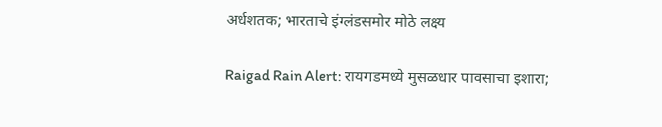अर्धशतक; भारताचे इंग्लंडसमोर मोठे लक्ष्य

Raigad Rain Alert: रायगडमध्ये मुसळधार पावसाचा इशारा;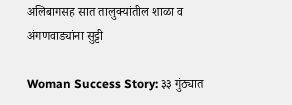अलिबागसह सात तालुक्यांतील शाळा व अंगणवाड्यांना सुट्टी

Woman Success Story: ३३ गुंठ्यात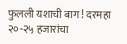फुलली यशाची बाग! दरमहा २०-२५ हजारांचा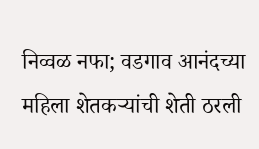निव्वळ नफा; वडगाव आनंदच्या महिला शेतकऱ्यांची शेती ठरली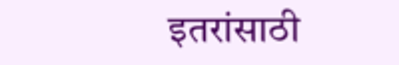इतरांसाठी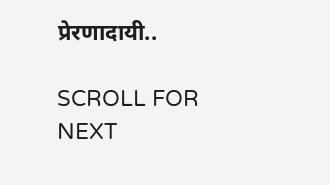प्रेरणादायी..

SCROLL FOR NEXT